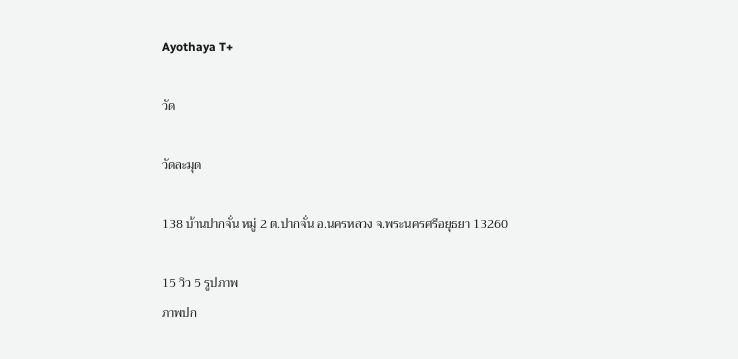Ayothaya T+

วัด

วัดละมุด

138 บ้านปากจั่น หมู่ 2 ต.ปากจั่น อ.นครหลวง จ.พระนครศรีอยุธยา 13260

15 วิว 5 รูปภาพ
ภาพปก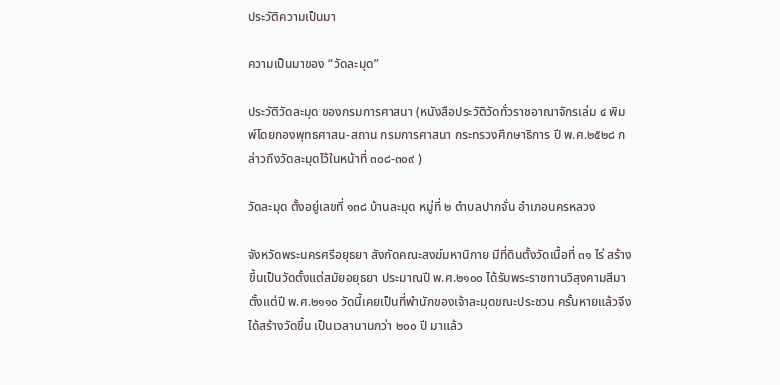ประวัติความเป็นมา

ความเป็นมาของ “วัดละมุด”

ประวัติวัดละมุด ของกรมการศาสนา (หนังสือประวัติวัดทั่วราชอาณาจักรเล่ม ๔ พิมพ์โดยกองพุทธศาสน-สถาน กรมการศาสนา กระทรวงศึกษาธิการ ปี พ.ศ.๒๕๒๘ กล่าวถึงวัดละมุดไว้ในหน้าที่ ๓๐๘-๓๐๙ )

วัดละมุด ตั้งอยู่เลขที่ ๑๓๘ บ้านละมุด หมู่ที่ ๒ ตำบลปากจั่น อำเภอนครหลวง

จังหวัดพระนครศรีอยุธยา สังกัดคณะสงฆ์มหานิกาย มีที่ดินตั้งวัดเนื้อที่ ๓๑ ไร่ สร้างขึ้นเป็นวัดตั้งแต่สมัยอยุธยา ประมาณปี พ.ศ.๒๑๐๐ ได้รับพระราชทานวิสุงคามสีมา ตั้งแต่ปี พ.ศ.๒๑๑๐ วัดนี้เคยเป็นที่พำนักของเจ้าละมุดขณะประชวน ครั้นหายแล้วจึงได้สร้างวัดขึ้น เป็นเวลานานกว่า ๒๐๐ ปี มาแล้ว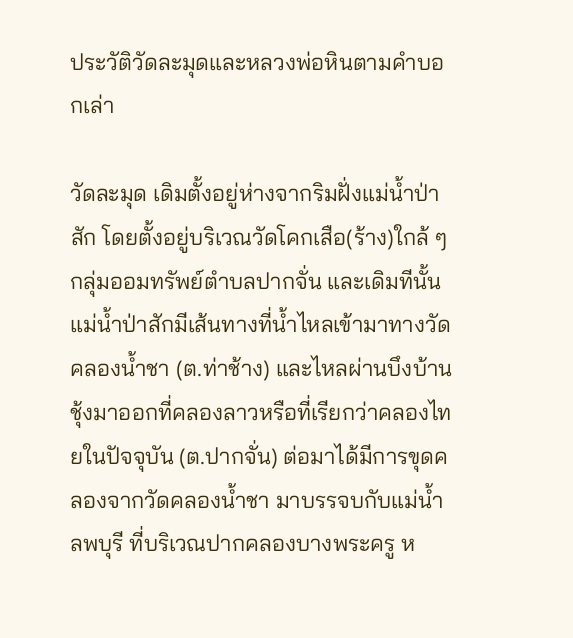ประวัติวัดละมุดและหลวงพ่อหินตามคำบอกเล่า

วัดละมุด เดิมตั้งอยู่ห่างจากริมฝั่งแม่น้ำป่าสัก โดยตั้งอยู่บริเวณวัดโคกเสือ(ร้าง)ใกล้ ๆ กลุ่มออมทรัพย์ตำบลปากจั่น และเดิมทีนั้น แม่น้ำป่าสักมีเส้นทางที่น้ำไหลเข้ามาทางวัดคลองน้ำชา (ต.ท่าช้าง) และไหลผ่านบึงบ้านชุ้งมาออกที่คลองลาวหรือที่เรียกว่าคลองไทยในปัจจุบัน (ต.ปากจั่น) ต่อมาได้มีการขุดคลองจากวัดคลองน้ำชา มาบรรจบกับแม่น้ำลพบุรี ที่บริเวณปากคลองบางพระครู ห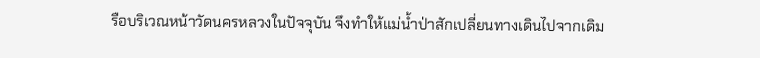รือบริเวณหน้าวัดนครหลวงในปัจจุบัน จึงทำให้แม่น้ำป่าสักเปลี่ยนทางเดินไปจากเดิม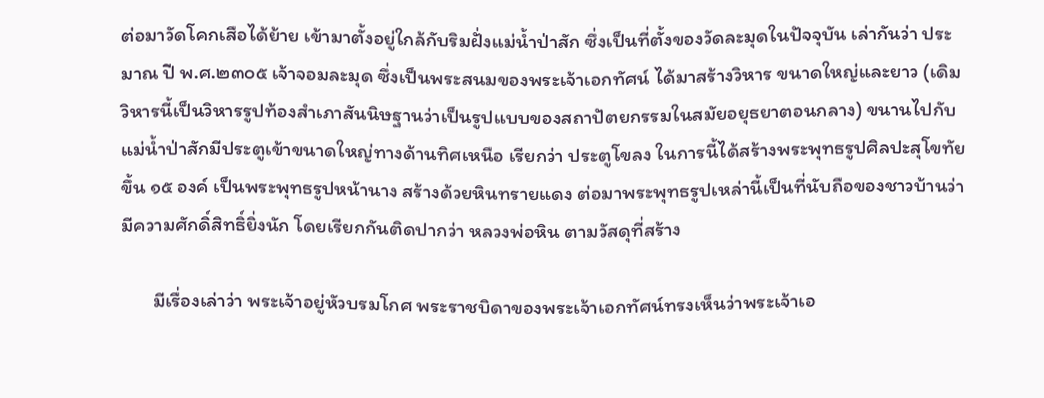ต่อมาวัดโคกเสือได้ย้าย เข้ามาตั้งอยู่ใกล้กับริมฝั่งแม่น้ำป่าสัก ซึ่งเป็นที่ตั้งของวัดละมุดในปัจจุบัน เล่ากันว่า ประมาณ ปี พ.ศ.๒๓๐๕ เจ้าจอมละมุด ซึ่งเป็นพระสนมของพระเจ้าเอกทัศน์ ได้มาสร้างวิหาร ขนาดใหญ่และยาว (เดิมวิหารนี้เป็นวิหารรูปท้องสำเภาสันนิษฐานว่าเป็นรูปแบบของสถาปัตยกรรมในสมัยอยุธยาตอนกลาง) ขนานไปกับแม่น้ำป่าสักมีประตูเข้าขนาดใหญ่ทางด้านทิศเหนือ เรียกว่า ประตูโขลง ในการนี้ได้สร้างพระพุทธรูปศิลปะสุโขทัยขึ้น ๑๕ องค์ เป็นพระพุทธรูปหน้านาง สร้างด้วยหินทรายแดง ต่อมาพระพุทธรูปเหล่านี้เป็นที่นับถือของชาวบ้านว่า มีความศักดิ์สิทธิ์ยิ่งนัก โดยเรียกกันติดปากว่า หลวงพ่อหิน ตามวัสดุที่สร้าง

       มีเรื่องเล่าว่า พระเจ้าอยู่หัวบรมโกศ พระราชบิดาของพระเจ้าเอกทัศน์ทรงเห็นว่าพระเจ้าเอ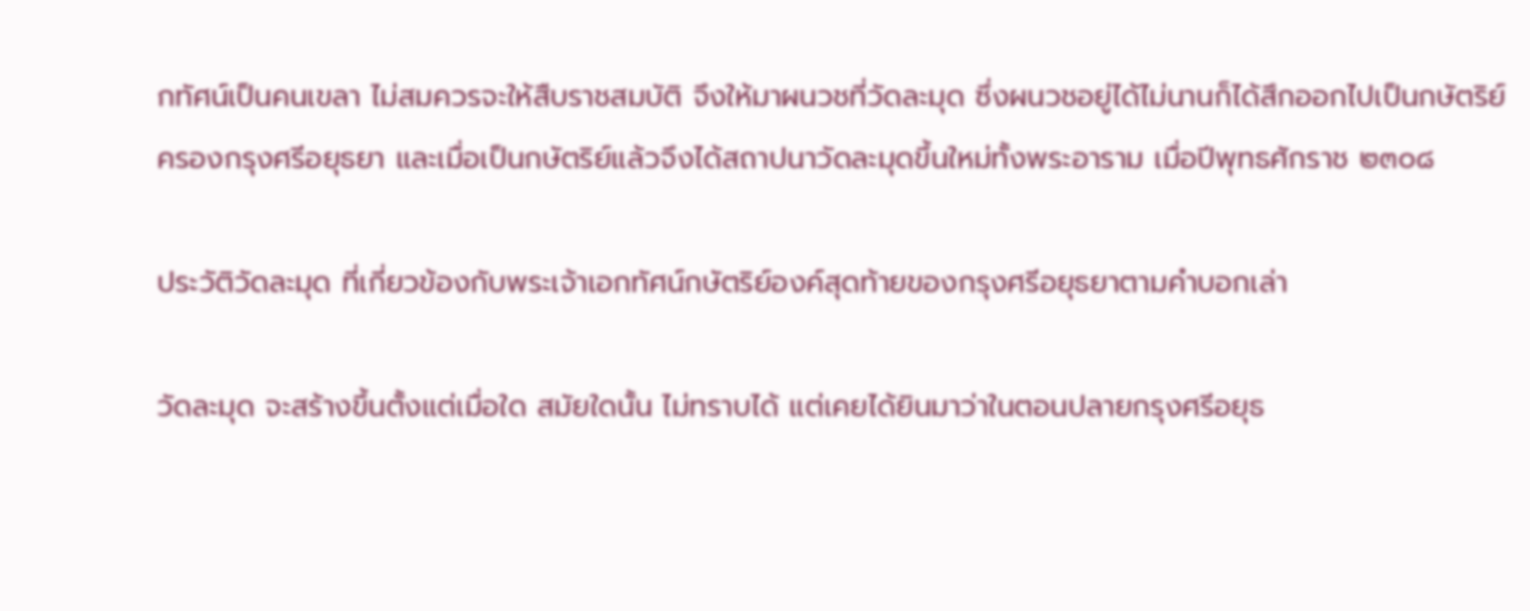กทัศน์เป็นคนเขลา ไม่สมควรจะให้สืบราชสมบัติ จึงให้มาผนวชที่วัดละมุด ซึ่งผนวชอยู่ได้ไม่นานก็ได้สึกออกไปเป็นกษัตริย์ครองกรุงศรีอยุธยา และเมื่อเป็นกษัตริย์แล้วจึงได้สถาปนาวัดละมุดขึ้นใหม่ทั้งพระอาราม เมื่อปีพุทธศักราช ๒๓๐๘

ประวัติวัดละมุด ที่เกี่ยวข้องกับพระเจ้าเอกทัศน์กษัตริย์องค์สุดท้ายของกรุงศรีอยุธยาตามคำบอกเล่า

วัดละมุด จะสร้างขึ้นตั้งแต่เมื่อใด สมัยใดนั้น ไม่ทราบได้ แต่เคยได้ยินมาว่าในตอนปลายกรุงศรีอยุธ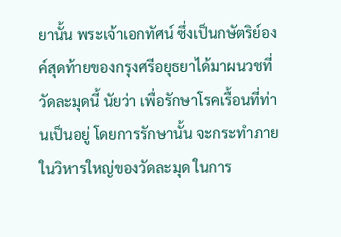ยานั้น พระเจ้าเอกทัศน์ ซึ่งเป็นกษัตริย์องค์สุดท้ายของกรุงศรีอยุธยาได้มาผนวชที่วัดละมุดนี้ นัยว่า เพื่อรักษาโรคเรื้อนที่ท่านเป็นอยู่ โดยการรักษานั้น จะกระทำภายในวิหารใหญ่ของวัดละมุด ในการ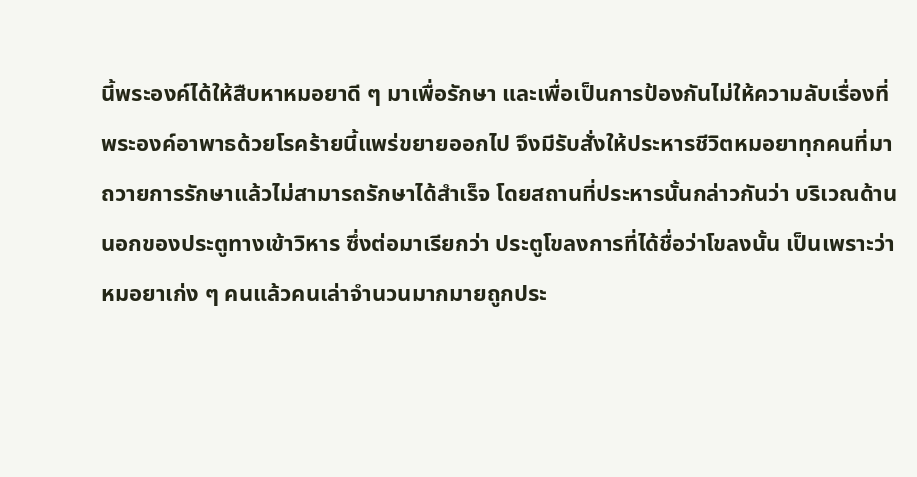นี้พระองค์ได้ให้สืบหาหมอยาดี ๆ มาเพื่อรักษา และเพื่อเป็นการป้องกันไม่ให้ความลับเรื่องที่พระองค์อาพาธด้วยโรคร้ายนี้แพร่ขยายออกไป จึงมีรับสั่งให้ประหารชีวิตหมอยาทุกคนที่มาถวายการรักษาแล้วไม่สามารถรักษาได้สำเร็จ โดยสถานที่ประหารนั้นกล่าวกันว่า บริเวณด้านนอกของประตูทางเข้าวิหาร ซึ่งต่อมาเรียกว่า ประตูโขลงการที่ได้ชื่อว่าโขลงนั้น เป็นเพราะว่าหมอยาเก่ง ๆ คนแล้วคนเล่าจำนวนมากมายถูกประ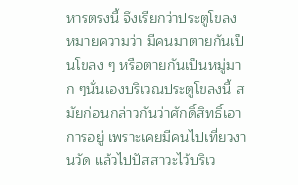หารตรงนี้ จึงเรียกว่าประตูโขลง หมายความว่า มีคนมาตายกันเป็นโขลง ๆ หรือตายกันเป็นหมู่มาก ๆนั่นเองบริเวณประตูโขลงนี้ สมัยก่อนกล่าวกันว่าศักดิ์สิทธิ์เอาการอยู่ เพราะเคยมีคนไปเที่ยวงานวัด แล้วไปปัสสาวะไว้บริเว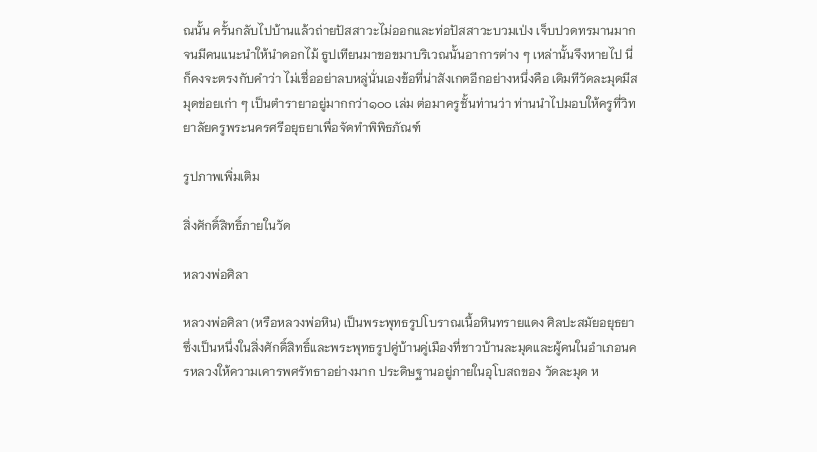ณนั้น ครั้นกลับไปบ้านแล้วถ่ายปัสสาวะไม่ออกและท่อปัสสาวะบวมเป่ง เจ็บปวดทรมานมาก จนมีคนแนะนำให้นำดอกไม้ ธูปเทียนมาขอขมาบริเวณนั้นอาการต่าง ๆ เหล่านั้นจึงหายไป นี่ก็คงจะตรงกับคำว่า ไม่เชื่ออย่าลบหลู่นั่นเองข้อที่น่าสังเกตอีกอย่างหนึ่งคือ เดิมทีวัดละมุดมีสมุดข่อยเก่า ๆ เป็นตำรายาอยู่มากกว่า๑๐๐ เล่ม ต่อมาครูชั้นท่านว่า ท่านนำไปมอบให้ครูที่วิทยาลัยครูพระนครศรีอยุธยาเพื่อจัดทำพิพิธภัณฑ์

รูปภาพเพิ่มเติม

สิ่งศักดิ์สิทธิ์ภายในวัด

หลวงพ่อศิลา

หลวงพ่อศิลา (หรือหลวงพ่อหิน) เป็นพระพุทธรูปโบราณเนื้อหินทรายแดง ศิลปะสมัยอยุธยา ซึ่งเป็นหนึ่งในสิ่งศักดิ์สิทธิ์และพระพุทธรูปคู่บ้านคู่เมืองที่ชาวบ้านละมุดและผู้คนในอำเภอนครหลวงให้ความเคารพศรัทธาอย่างมาก ประดิษฐานอยู่ภายในอุโบสถของ วัดละมุด ห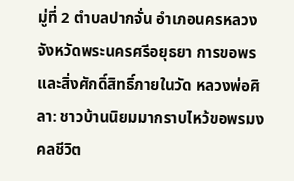มู่ที่ 2 ตำบลปากจั่น อำเภอนครหลวง จังหวัดพระนครศรีอยุธยา การขอพรและสิ่งศักดิ์สิทธิ์ภายในวัด หลวงพ่อศิลา: ชาวบ้านนิยมมากราบไหว้ขอพรมงคลชีวิต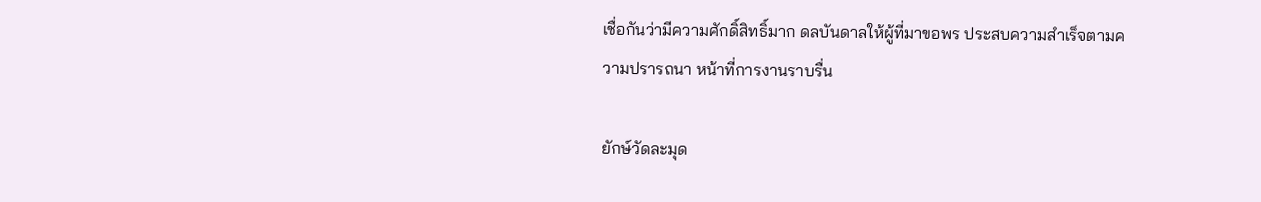เชื่อกันว่ามีความศักดิ์สิทธิ์มาก ดลบันดาลให้ผู้ที่มาขอพร ประสบความสำเร็จตามความปรารถนา หน้าที่การงานราบรื่น

ยักษ์วัดละมุด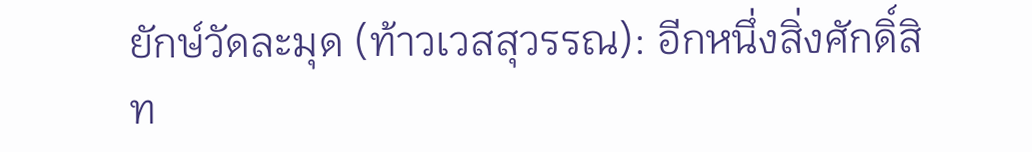ยักษ์วัดละมุด (ท้าวเวสสุวรรณ): อีกหนึ่งสิ่งศักดิ์สิท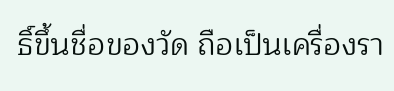ธิ์ขึ้นชื่อของวัด ถือเป็นเครื่องรา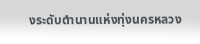งระดับตำนานแห่งทุ่งนครหลวง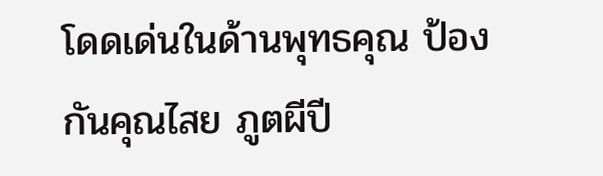โดดเด่นในด้านพุทธคุณ ป้องกันคุณไสย ภูตผีปี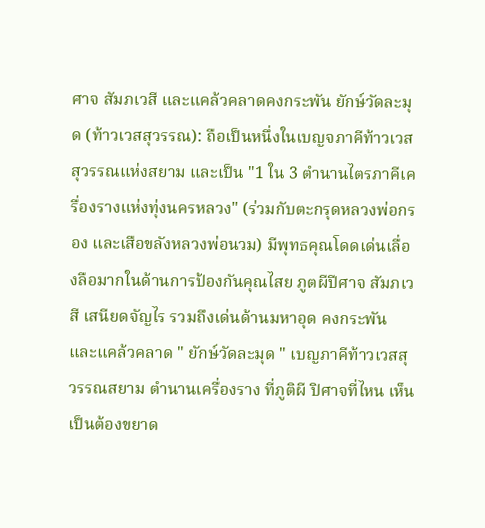ศาจ สัมภเวสี และแคล้วคลาดคงกระพัน ยักษ์วัดละมุด (ท้าวเวสสุวรรณ): ถือเป็นหนึ่งในเบญจภาคีท้าวเวสสุวรรณแห่งสยาม และเป็น "1 ใน 3 ตำนานไตรภาคีเครื่องรางแห่งทุ่งนครหลวง" (ร่วมกับตะกรุดหลวงพ่อกรอง และเสือขลังหลวงพ่อนวม) มีพุทธคุณโดดเด่นเลื่องลือมากในด้านการป้องกันคุณไสย ภูตผีปีศาจ สัมภเวสี เสนียดจัญไร รวมถึงเด่นด้านมหาอุด คงกระพัน และแคล้วคลาด " ยักษ์วัดละมุด " เบญภาคีท้าวเวสสุวรรณสยาม ตำนานเครื่องราง ที่ภูติผี ปิศาจที่ไหน เห็นเป็นต้องขยาด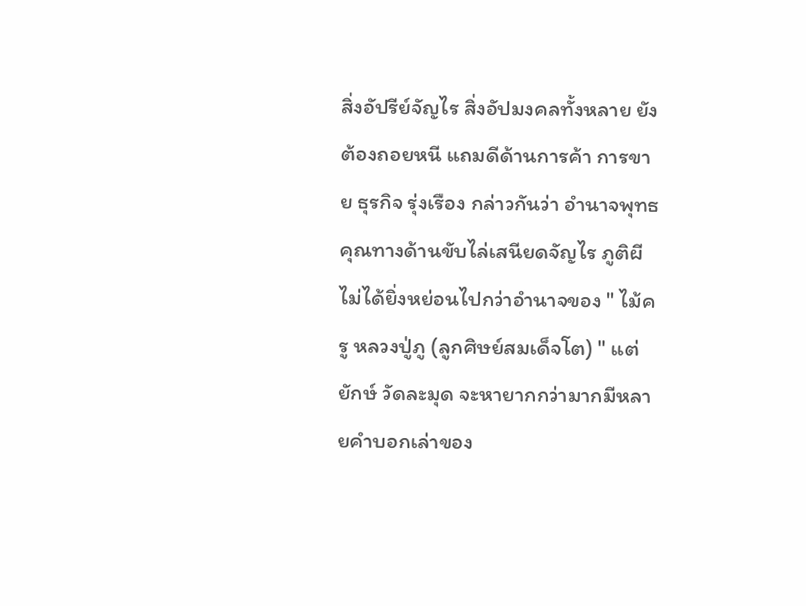สิ่งอัปรีย์จัญไร สิ่งอัปมงคลทั้งหลาย ยังต้องถอยหนี แถมดีด้านการค้า การขาย ธุรกิจ รุ่งเรือง กล่าวกันว่า อำนาจพุทธคุณทางด้านขับไล่เสนียดจัญไร ภูติผี ไม่ได้ยิ่งหย่อนไปกว่าอำนาจของ " ไม้ครู หลวงปู่ภู (ลูกศิษย์สมเด็จโต) " แต่ยักษ์ วัดละมุด จะหายากกว่ามากมีหลายคำบอกเล่าของ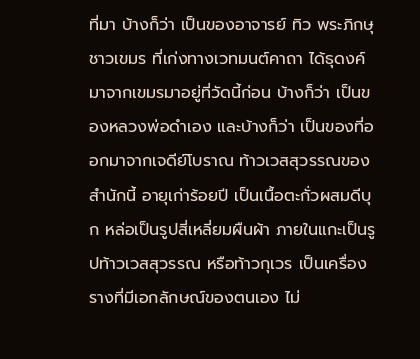ที่มา บ้างก็ว่า เป็นของอาจารย์ ทิว พระภิกษุชาวเขมร ที่เก่งทางเวทมนต์คาถา ได้ธุดงค์มาจากเขมรมาอยู่ที่วัดนี้ก่อน บ้างก็ว่า เป็นของหลวงพ่อดำเอง และบ้างก็ว่า เป็นของที่ออกมาจากเจดีย์โบราณ ท้าวเวสสุวรรณของสำนักนี้ อายุเก่าร้อยปี เป็นเนื้อตะกั่วผสมดีบุก หล่อเป็นรูปสี่เหลี่ยมผืนผ้า ภายในแกะเป็นรูปท้าวเวสสุวรรณ หรือท้าวกุเวร เป็นเครื่องรางที่มีเอกลักษณ์ของตนเอง ไม่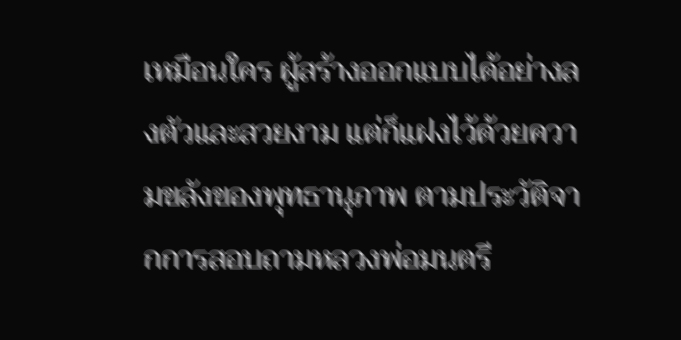เหมือนใคร ผู้สร้างออกแบบได้อย่างลงตัวและสวยงาม แต่ก็แฝงไว้ด้วยความขลังของพุทธานุภาพ ตามประวัติจากการสอบถามหลวงพ่อมนตรี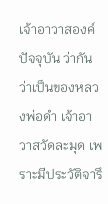เจ้าอาวาสองค์ปัจจุบัน ว่ากันว่าเป็นของหลวงพ่อดำ เจ้าอาวาสวัดละมุด เพราะมีประวัติจารึ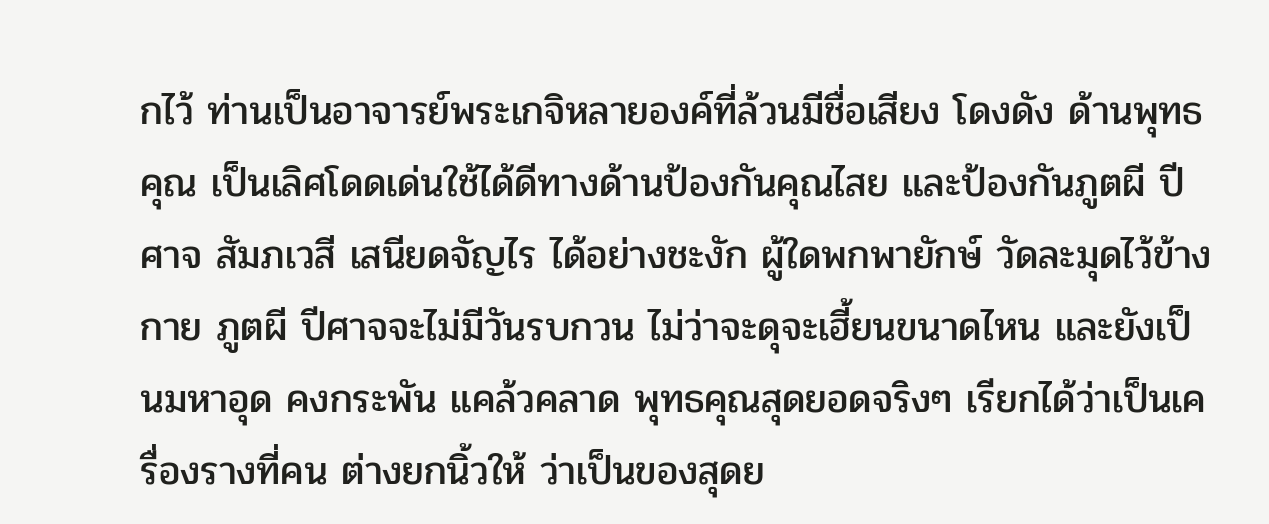กไว้ ท่านเป็นอาจารย์พระเกจิหลายองค์ที่ล้วนมีชื่อเสียง โดงดัง ด้านพุทธคุณ เป็นเลิศโดดเด่นใช้ได้ดีทางด้านป้องกันคุณไสย และป้องกันภูตผี ปีศาจ สัมภเวสี เสนียดจัญไร ได้อย่างชะงัก ผู้ใดพกพายักษ์ วัดละมุดไว้ข้างกาย ภูตผี ปีศาจจะไม่มีวันรบกวน ไม่ว่าจะดุจะเฮี้ยนขนาดไหน และยังเป็นมหาอุด คงกระพัน แคล้วคลาด พุทธคุณสุดยอดจริงๆ เรียกได้ว่าเป็นเครื่องรางที่คน ต่างยกนิ้วให้ ว่าเป็นของสุดย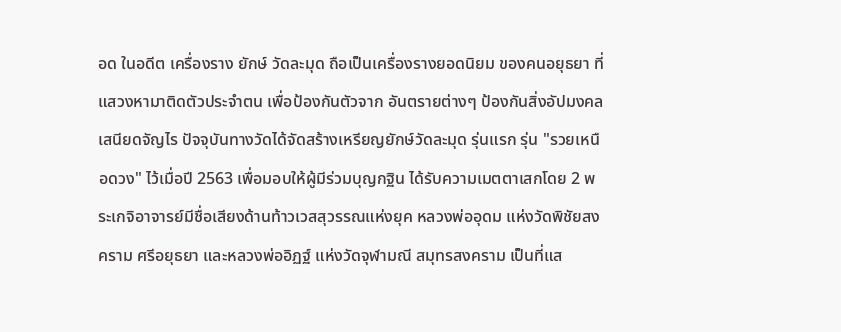อด ในอดีต เครื่องราง ยักษ์ วัดละมุด ถือเป็นเครื่องรางยอดนิยม ของคนอยุธยา ที่แสวงหามาติดตัวประจำตน เพื่อป้องกันตัวจาก อันตรายต่างๆ ป้องกันสิ่งอัปมงคล เสนียดจัญไร ปัจจุบันทางวัดได้จัดสร้างเหรียญยักษ์วัดละมุด รุ่นแรก รุ่น "รวยเหนือดวง" ไว้เมื่อปี 2563 เพื่อมอบให้ผู้มีร่วมบุญกฐิน ได้รับความเมตตาเสกโดย 2 พระเกจิอาจารย์มีชื่อเสียงด้านท้าวเวสสุวรรณแห่งยุค หลวงพ่ออุดม แห่งวัดพิชัยสงคราม ศรีอยุธยา และหลวงพ่ออิฏฐ์ แห่งวัดจุฬามณี สมุทรสงคราม เป็นที่แส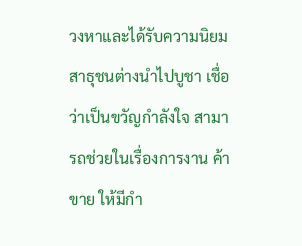วงหาและได้รับความนิยมสาธุชนต่างนำไปบูชา เชื่อว่าเป็นขวัญกำลังใจ สามารถช่วยในเรื่องการงาน ค้าขาย ให้มีกำ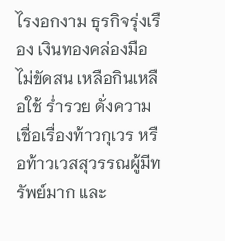ไรงอกงาม ธุรกิจรุ่งเรือง เงินทองคล่องมือ ไม่ขัดสน เหลือกินเหลือใช้ ร่ำรวย ดั่งความเชื่อเรื่องท้าวกุเวร หรือท้าวเวสสุวรรณผู้มีทรัพย์มาก และ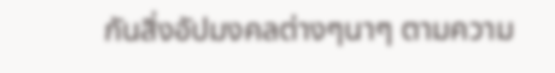กันสิ่งอัปมงคลต่างๆนาๆ ตามความ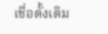เชื่อดั้งเดิม